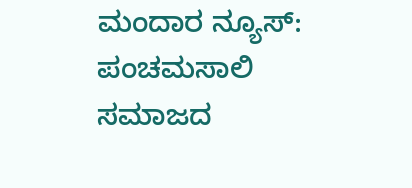ಮಂದಾರ ನ್ಯೂಸ್: ಪಂಚಮಸಾಲಿ ಸಮಾಜದ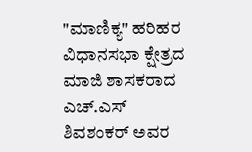"ಮಾಣಿಕ್ಯ" ಹರಿಹರ ವಿಧಾನಸಭಾ ಕ್ಷೇತ್ರದ ಮಾಜಿ ಶಾಸಕರಾದ ಎಚ್.ಎಸ್ ಶಿವಶಂಕರ್ ಅವರ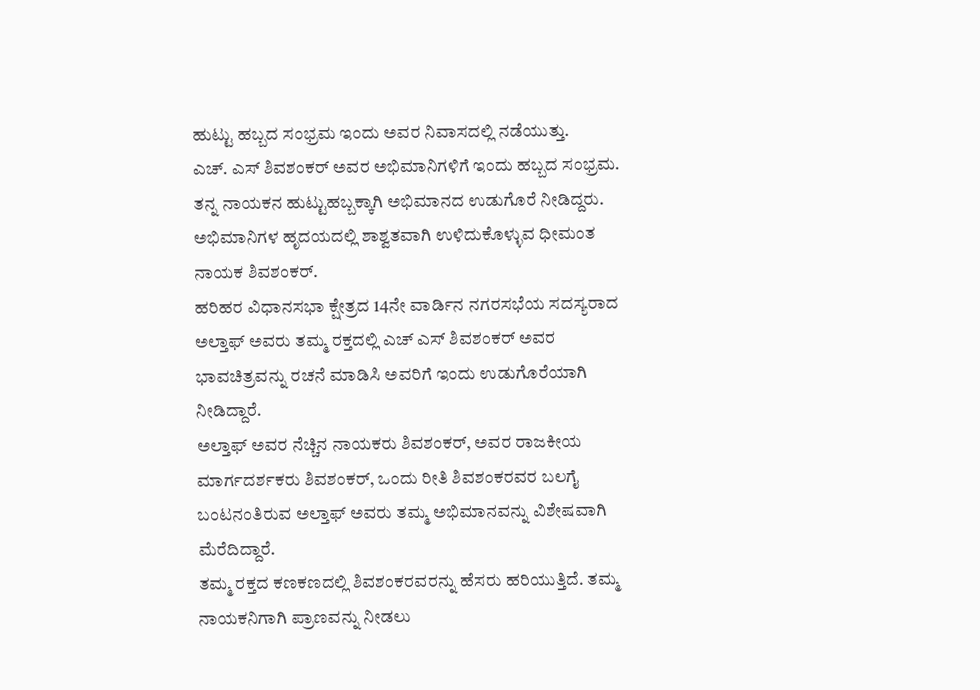ಹುಟ್ಟು ಹಬ್ಬದ ಸಂಭ್ರಮ ಇಂದು ಅವರ ನಿವಾಸದಲ್ಲಿ ನಡೆಯುತ್ತು.
ಎಚ್. ಎಸ್ ಶಿವಶಂಕರ್ ಅವರ ಅಭಿಮಾನಿಗಳಿಗೆ ಇಂದು ಹಬ್ಬದ ಸಂಭ್ರಮ. ತನ್ನ ನಾಯಕನ ಹುಟ್ಟುಹಬ್ಬಕ್ಕಾಗಿ ಅಭಿಮಾನದ ಉಡುಗೊರೆ ನೀಡಿದ್ದರು. ಅಭಿಮಾನಿಗಳ ಹೃದಯದಲ್ಲಿ ಶಾಶ್ವತವಾಗಿ ಉಳಿದುಕೊಳ್ಳುವ ಧೀಮಂತ ನಾಯಕ ಶಿವಶಂಕರ್.
ಹರಿಹರ ವಿಧಾನಸಭಾ ಕ್ಷೇತ್ರದ 14ನೇ ವಾರ್ಡಿನ ನಗರಸಭೆಯ ಸದಸ್ಯರಾದ ಅಲ್ತಾಫ್ ಅವರು ತಮ್ಮ ರಕ್ತದಲ್ಲಿ ಎಚ್ ಎಸ್ ಶಿವಶಂಕರ್ ಅವರ ಭಾವಚಿತ್ರವನ್ನು ರಚನೆ ಮಾಡಿಸಿ ಅವರಿಗೆ ಇಂದು ಉಡುಗೊರೆಯಾಗಿ ನೀಡಿದ್ದಾರೆ.
ಅಲ್ತಾಫ್ ಅವರ ನೆಚ್ಚಿನ ನಾಯಕರು ಶಿವಶಂಕರ್, ಅವರ ರಾಜಕೀಯ ಮಾರ್ಗದರ್ಶಕರು ಶಿವಶಂಕರ್, ಒಂದು ರೀತಿ ಶಿವಶಂಕರವರ ಬಲಗೈ ಬಂಟನಂತಿರುವ ಅಲ್ತಾಫ್ ಅವರು ತಮ್ಮ ಅಭಿಮಾನವನ್ನು ವಿಶೇಷವಾಗಿ ಮೆರೆದಿದ್ದಾರೆ.
ತಮ್ಮ ರಕ್ತದ ಕಣಕಣದಲ್ಲಿ ಶಿವಶಂಕರವರನ್ನು ಹೆಸರು ಹರಿಯುತ್ತಿದೆ. ತಮ್ಮ ನಾಯಕನಿಗಾಗಿ ಪ್ರಾಣವನ್ನು ನೀಡಲು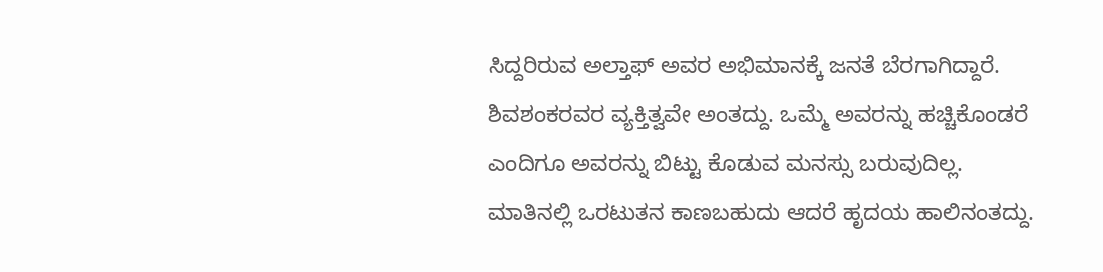ಸಿದ್ದರಿರುವ ಅಲ್ತಾಫ್ ಅವರ ಅಭಿಮಾನಕ್ಕೆ ಜನತೆ ಬೆರಗಾಗಿದ್ದಾರೆ.
ಶಿವಶಂಕರವರ ವ್ಯಕ್ತಿತ್ವವೇ ಅಂತದ್ದು. ಒಮ್ಮೆ ಅವರನ್ನು ಹಚ್ಚಿಕೊಂಡರೆ ಎಂದಿಗೂ ಅವರನ್ನು ಬಿಟ್ಟು ಕೊಡುವ ಮನಸ್ಸು ಬರುವುದಿಲ್ಲ. ಮಾತಿನಲ್ಲಿ ಒರಟುತನ ಕಾಣಬಹುದು ಆದರೆ ಹೃದಯ ಹಾಲಿನಂತದ್ದು.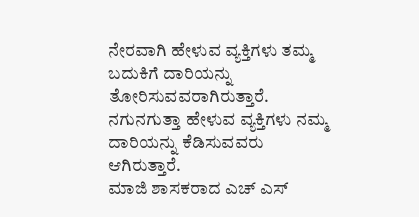ನೇರವಾಗಿ ಹೇಳುವ ವ್ಯಕ್ತಿಗಳು ತಮ್ಮ ಬದುಕಿಗೆ ದಾರಿಯನ್ನು ತೋರಿಸುವವರಾಗಿರುತ್ತಾರೆ. ನಗುನಗುತ್ತಾ ಹೇಳುವ ವ್ಯಕ್ತಿಗಳು ನಮ್ಮ ದಾರಿಯನ್ನು ಕೆಡಿಸುವವರು ಆಗಿರುತ್ತಾರೆ.
ಮಾಜಿ ಶಾಸಕರಾದ ಎಚ್ ಎಸ್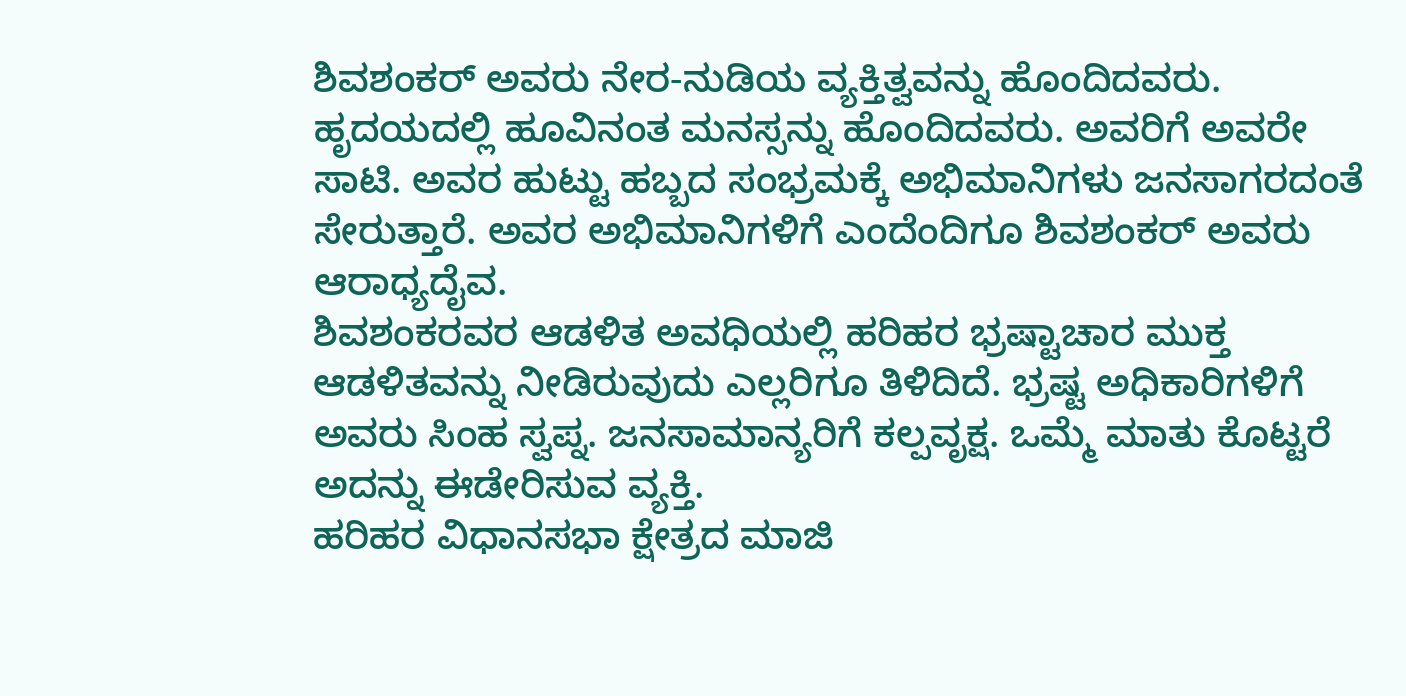ಶಿವಶಂಕರ್ ಅವರು ನೇರ-ನುಡಿಯ ವ್ಯಕ್ತಿತ್ವವನ್ನು ಹೊಂದಿದವರು. ಹೃದಯದಲ್ಲಿ ಹೂವಿನಂತ ಮನಸ್ಸನ್ನು ಹೊಂದಿದವರು. ಅವರಿಗೆ ಅವರೇ ಸಾಟಿ. ಅವರ ಹುಟ್ಟು ಹಬ್ಬದ ಸಂಭ್ರಮಕ್ಕೆ ಅಭಿಮಾನಿಗಳು ಜನಸಾಗರದಂತೆ ಸೇರುತ್ತಾರೆ. ಅವರ ಅಭಿಮಾನಿಗಳಿಗೆ ಎಂದೆಂದಿಗೂ ಶಿವಶಂಕರ್ ಅವರು ಆರಾಧ್ಯದೈವ.
ಶಿವಶಂಕರವರ ಆಡಳಿತ ಅವಧಿಯಲ್ಲಿ ಹರಿಹರ ಭ್ರಷ್ಟಾಚಾರ ಮುಕ್ತ ಆಡಳಿತವನ್ನು ನೀಡಿರುವುದು ಎಲ್ಲರಿಗೂ ತಿಳಿದಿದೆ. ಭ್ರಷ್ಟ ಅಧಿಕಾರಿಗಳಿಗೆ ಅವರು ಸಿಂಹ ಸ್ವಪ್ನ. ಜನಸಾಮಾನ್ಯರಿಗೆ ಕಲ್ಪವೃಕ್ಷ. ಒಮ್ಮೆ ಮಾತು ಕೊಟ್ಟರೆ ಅದನ್ನು ಈಡೇರಿಸುವ ವ್ಯಕ್ತಿ.
ಹರಿಹರ ವಿಧಾನಸಭಾ ಕ್ಷೇತ್ರದ ಮಾಜಿ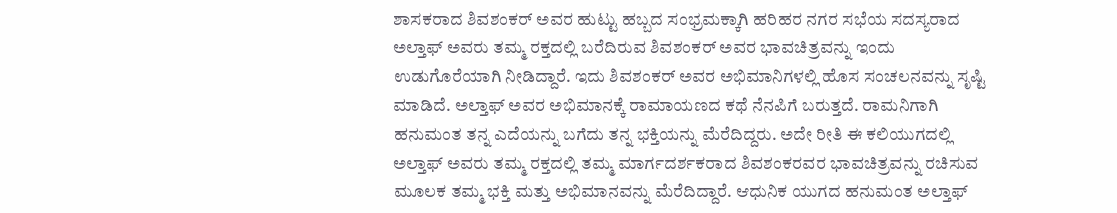ಶಾಸಕರಾದ ಶಿವಶಂಕರ್ ಅವರ ಹುಟ್ಟು ಹಬ್ಬದ ಸಂಭ್ರಮಕ್ಕಾಗಿ ಹರಿಹರ ನಗರ ಸಭೆಯ ಸದಸ್ಯರಾದ ಅಲ್ತಾಫ್ ಅವರು ತಮ್ಮ ರಕ್ತದಲ್ಲಿ ಬರೆದಿರುವ ಶಿವಶಂಕರ್ ಅವರ ಭಾವಚಿತ್ರವನ್ನು ಇಂದು ಉಡುಗೊರೆಯಾಗಿ ನೀಡಿದ್ದಾರೆ. ಇದು ಶಿವಶಂಕರ್ ಅವರ ಅಭಿಮಾನಿಗಳಲ್ಲಿ ಹೊಸ ಸಂಚಲನವನ್ನು ಸೃಷ್ಟಿ ಮಾಡಿದೆ. ಅಲ್ತಾಫ್ ಅವರ ಅಭಿಮಾನಕ್ಕೆ ರಾಮಾಯಣದ ಕಥೆ ನೆನಪಿಗೆ ಬರುತ್ತದೆ. ರಾಮನಿಗಾಗಿ ಹನುಮಂತ ತನ್ನ ಎದೆಯನ್ನು ಬಗೆದು ತನ್ನ ಭಕ್ತಿಯನ್ನು ಮೆರೆದಿದ್ದರು. ಅದೇ ರೀತಿ ಈ ಕಲಿಯುಗದಲ್ಲಿ ಅಲ್ತಾಫ್ ಅವರು ತಮ್ಮ ರಕ್ತದಲ್ಲಿ ತಮ್ಮ ಮಾರ್ಗದರ್ಶಕರಾದ ಶಿವಶಂಕರವರ ಭಾವಚಿತ್ರವನ್ನು ರಚಿಸುವ ಮೂಲಕ ತಮ್ಮ ಭಕ್ತಿ ಮತ್ತು ಅಭಿಮಾನವನ್ನು ಮೆರೆದಿದ್ದಾರೆ. ಆಧುನಿಕ ಯುಗದ ಹನುಮಂತ ಅಲ್ತಾಫ್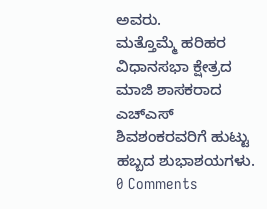ಅವರು.
ಮತ್ತೊಮ್ಮೆ ಹರಿಹರ ವಿಧಾನಸಭಾ ಕ್ಷೇತ್ರದ ಮಾಜಿ ಶಾಸಕರಾದ ಎಚ್ಎಸ್ ಶಿವಶಂಕರವರಿಗೆ ಹುಟ್ಟು ಹಬ್ಬದ ಶುಭಾಶಯಗಳು.
0 Comments